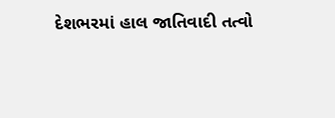દેશભરમાં હાલ જાતિવાદી તત્વો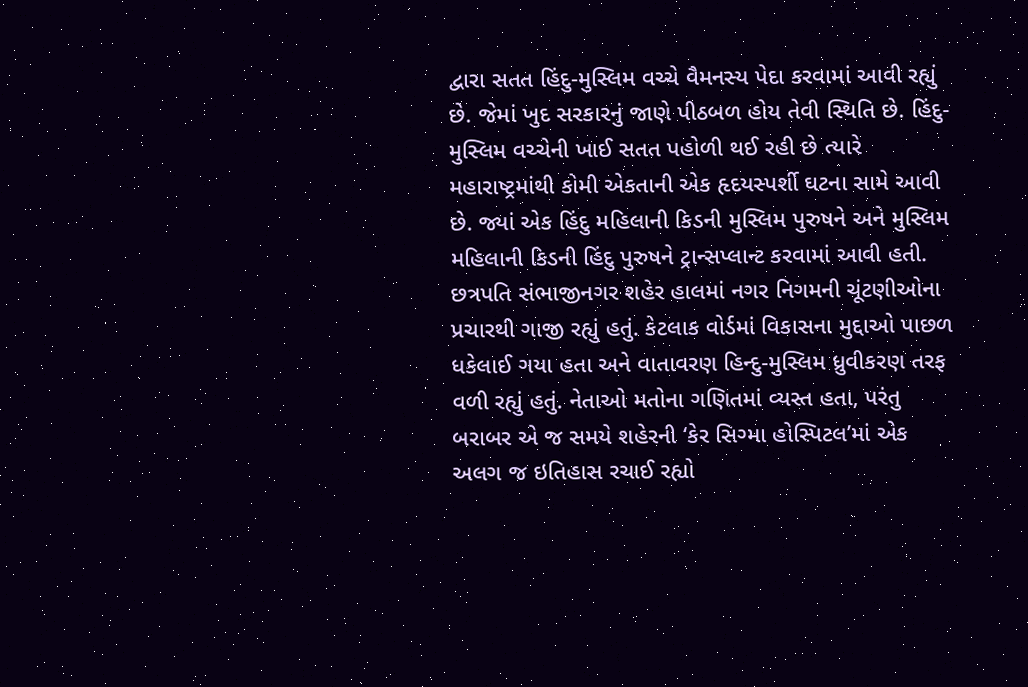દ્વારા સતત હિંદુ-મુસ્લિમ વચ્ચે વૈમનસ્ય પેદા કરવામાં આવી રહ્યું છે. જેમાં ખુદ સરકારનું જાણે પીઠબળ હોય તેવી સ્થિતિ છે. હિંદુ-મુસ્લિમ વચ્ચેની ખાઈ સતત પહોળી થઈ રહી છે ત્યારે મહારાષ્ટ્રમાંથી કોમી એકતાની એક હૃદયસ્પર્શી ઘટના સામે આવી છે. જ્યાં એક હિંદુ મહિલાની કિડની મુસ્લિમ પુરુષને અને મુસ્લિમ મહિલાની કિડની હિંદુ પુરુષને ટ્રાન્સપ્લાન્ટ કરવામાં આવી હતી.
છત્રપતિ સંભાજીનગર શહેર હાલમાં નગર નિગમની ચૂંટણીઓના પ્રચારથી ગાજી રહ્યું હતું. કેટલાક વોર્ડમાં વિકાસના મુદ્દાઓ પાછળ ધકેલાઈ ગયા હતા અને વાતાવરણ હિન્દુ-મુસ્લિમ ધ્રુવીકરણ તરફ વળી રહ્યું હતું. નેતાઓ મતોના ગણિતમાં વ્યસ્ત હતા, પરંતુ બરાબર એ જ સમયે શહેરની ‘કેર સિગ્મા હોસ્પિટલ’માં એક અલગ જ ઇતિહાસ રચાઈ રહ્યો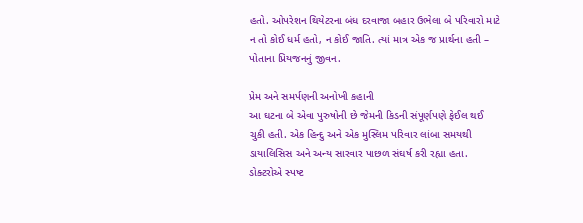હતો. ઓપરેશન થિયેટરના બંધ દરવાજા બહાર ઉભેલા બે પરિવારો માટે ન તો કોઈ ધર્મ હતો, ન કોઈ જાતિ. ત્યાં માત્ર એક જ પ્રાર્થના હતી – પોતાના પ્રિયજનનું જીવન.

પ્રેમ અને સમર્પણની અનોખી કહાની
આ ઘટના બે એવા પુરુષોની છે જેમની કિડની સંપૂર્ણપણે ફેઈલ થઈ ચુકી હતી. એક હિન્દુ અને એક મુસ્લિમ પરિવાર લાંબા સમયથી ડાયાલિસિસ અને અન્ય સારવાર પાછળ સંઘર્ષ કરી રહ્યા હતા. ડોક્ટરોએ સ્પષ્ટ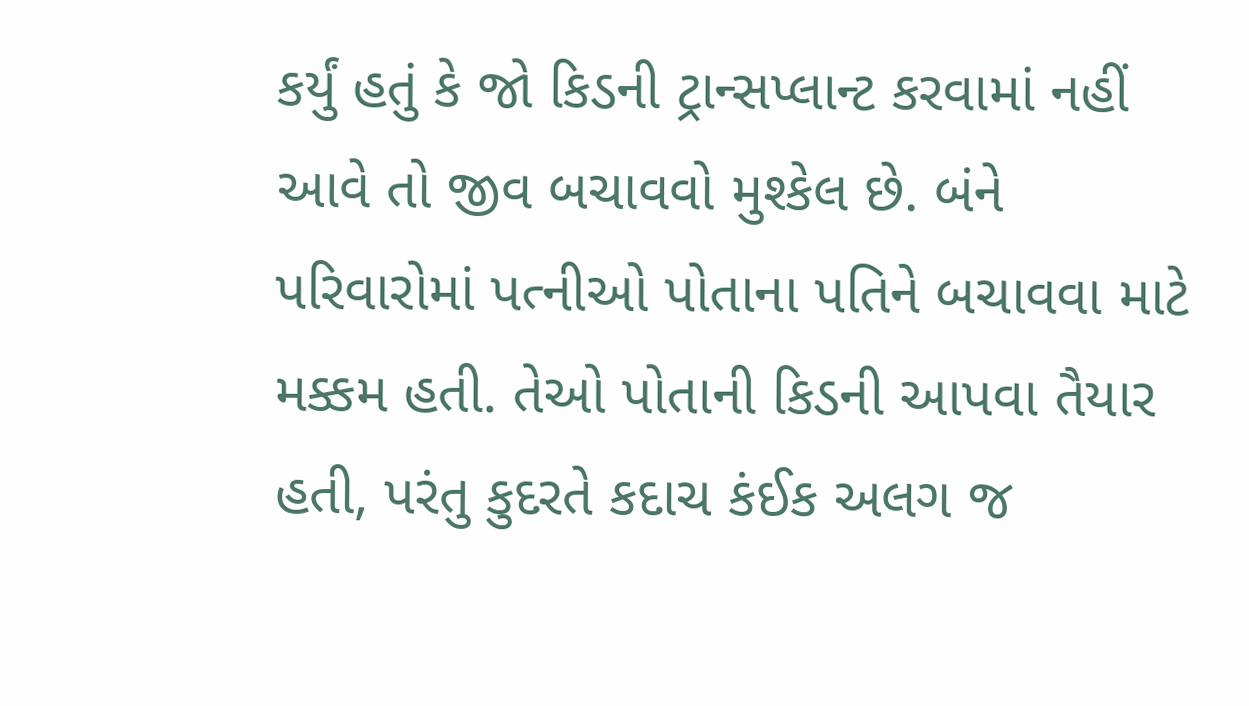કર્યું હતું કે જો કિડની ટ્રાન્સપ્લાન્ટ કરવામાં નહીં આવે તો જીવ બચાવવો મુશ્કેલ છે. બંને પરિવારોમાં પત્નીઓ પોતાના પતિને બચાવવા માટે મક્કમ હતી. તેઓ પોતાની કિડની આપવા તૈયાર હતી, પરંતુ કુદરતે કદાચ કંઈક અલગ જ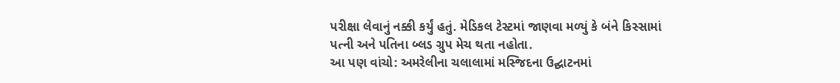પરીક્ષા લેવાનું નક્કી કર્યું હતું. મેડિકલ ટેસ્ટમાં જાણવા મળ્યું કે બંને કિસ્સામાં પત્ની અને પતિના બ્લડ ગ્રુપ મેચ થતા નહોતા.
આ પણ વાંચો: અમરેલીના ચલાલામાં મસ્જિદના ઉદ્ઘાટનમાં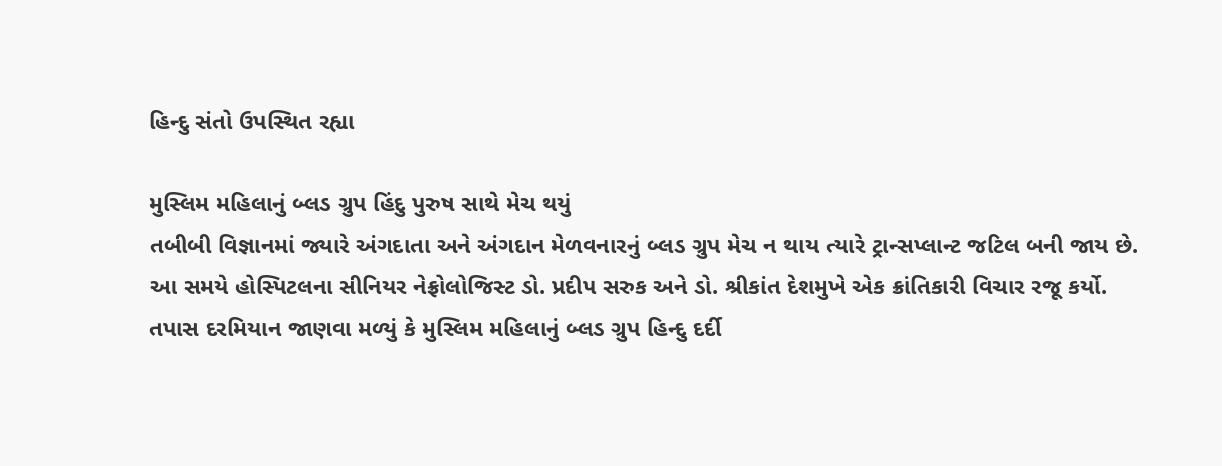હિન્દુ સંતો ઉપસ્થિત રહ્યા

મુસ્લિમ મહિલાનું બ્લડ ગ્રુપ હિંદુ પુરુષ સાથે મેચ થયું
તબીબી વિજ્ઞાનમાં જ્યારે અંગદાતા અને અંગદાન મેળવનારનું બ્લડ ગ્રુપ મેચ ન થાય ત્યારે ટ્રાન્સપ્લાન્ટ જટિલ બની જાય છે. આ સમયે હોસ્પિટલના સીનિયર નેફ્રોલોજિસ્ટ ડો. પ્રદીપ સરુક અને ડો. શ્રીકાંત દેશમુખે એક ક્રાંતિકારી વિચાર રજૂ કર્યો. તપાસ દરમિયાન જાણવા મળ્યું કે મુસ્લિમ મહિલાનું બ્લડ ગ્રુપ હિન્દુ દર્દી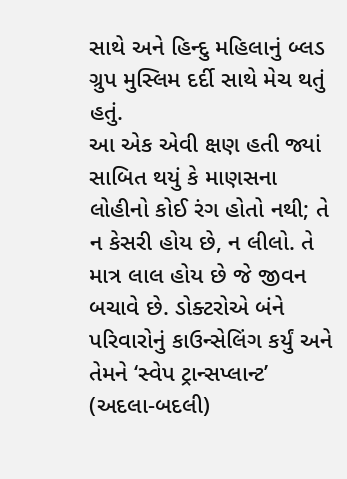સાથે અને હિન્દુ મહિલાનું બ્લડ ગ્રુપ મુસ્લિમ દર્દી સાથે મેચ થતું હતું.
આ એક એવી ક્ષણ હતી જ્યાં સાબિત થયું કે માણસના લોહીનો કોઈ રંગ હોતો નથી; તે ન કેસરી હોય છે, ન લીલો. તે માત્ર લાલ હોય છે જે જીવન બચાવે છે. ડોક્ટરોએ બંને પરિવારોનું કાઉન્સેલિંગ કર્યું અને તેમને ‘સ્વેપ ટ્રાન્સપ્લાન્ટ’ (અદલા-બદલી)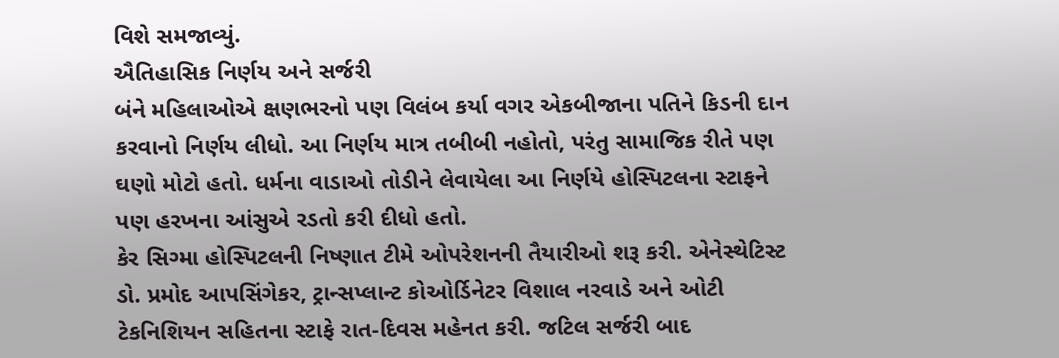વિશે સમજાવ્યું.
ઐતિહાસિક નિર્ણય અને સર્જરી
બંને મહિલાઓએ ક્ષણભરનો પણ વિલંબ કર્યા વગર એકબીજાના પતિને કિડની દાન કરવાનો નિર્ણય લીધો. આ નિર્ણય માત્ર તબીબી નહોતો, પરંતુ સામાજિક રીતે પણ ઘણો મોટો હતો. ધર્મના વાડાઓ તોડીને લેવાયેલા આ નિર્ણયે હોસ્પિટલના સ્ટાફને પણ હરખના આંસુએ રડતો કરી દીધો હતો.
કેર સિગ્મા હોસ્પિટલની નિષ્ણાત ટીમે ઓપરેશનની તૈયારીઓ શરૂ કરી. એનેસ્થેટિસ્ટ ડો. પ્રમોદ આપસિંગેકર, ટ્રાન્સપ્લાન્ટ કોઓર્ડિનેટર વિશાલ નરવાડે અને ઓટી ટેકનિશિયન સહિતના સ્ટાફે રાત-દિવસ મહેનત કરી. જટિલ સર્જરી બાદ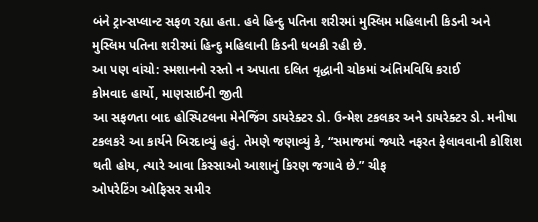બંને ટ્રાન્સપ્લાન્ટ સફળ રહ્યા હતા. હવે હિન્દુ પતિના શરીરમાં મુસ્લિમ મહિલાની કિડની અને મુસ્લિમ પતિના શરીરમાં હિન્દુ મહિલાની કિડની ધબકી રહી છે.
આ પણ વાંચો: સ્મશાનનો રસ્તો ન અપાતા દલિત વૃદ્ધાની ચોકમાં અંતિમવિધિ કરાઈ
કોમવાદ હાર્યો, માણસાઈની જીતી
આ સફળતા બાદ હોસ્પિટલના મેનેજિંગ ડાયરેક્ટર ડો. ઉન્મેશ ટકલકર અને ડાયરેક્ટર ડો. મનીષા ટકલકરે આ કાર્યને બિરદાવ્યું હતું. તેમણે જણાવ્યું કે, “સમાજમાં જ્યારે નફરત ફેલાવવાની કોશિશ થતી હોય, ત્યારે આવા કિસ્સાઓ આશાનું કિરણ જગાવે છે.” ચીફ
ઓપરેટિંગ ઓફિસર સમીર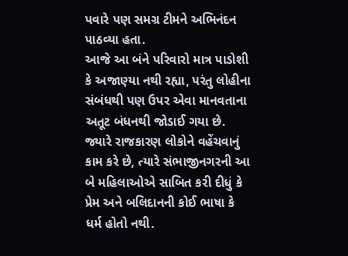પવારે પણ સમગ્ર ટીમને અભિનંદન પાઠવ્યા હતા.
આજે આ બંને પરિવારો માત્ર પાડોશી કે અજાણ્યા નથી રહ્યા, પરંતુ લોહીના સંબંધથી પણ ઉપર એવા માનવતાના અતૂટ બંધનથી જોડાઈ ગયા છે. જ્યારે રાજકારણ લોકોને વહેંચવાનું કામ કરે છે, ત્યારે સંભાજીનગરની આ બે મહિલાઓએ સાબિત કરી દીધું કે પ્રેમ અને બલિદાનની કોઈ ભાષા કે ધર્મ હોતો નથી.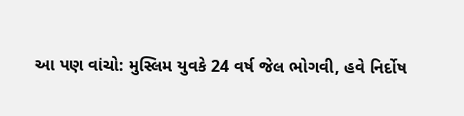આ પણ વાંચો: મુસ્લિમ યુવકે 24 વર્ષ જેલ ભોગવી, હવે નિર્દોષ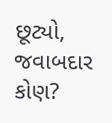છૂટ્યો, જવાબદાર કોણ?